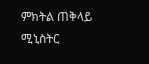ምክትል ጠቅላይ ሚኒስትር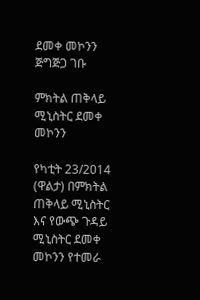ደመቀ መኮንን ጅግጅጋ ገቡ

ምክትል ጠቅላይ ሚኒስትር ደመቀ መኮንን

የካቲት 23/2014 (ዋልታ) በምክትል ጠቅላይ ሚኒስትር እና የውጭ ጉዳይ ሚኒስትር ደመቀ መኮንን የተመራ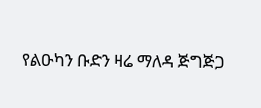የልዑካን ቡድን ዛሬ ማለዳ ጅግጅጋ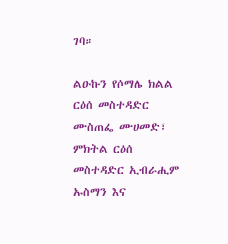ገባ።

ልዑኩን የሶማሌ ክልል ርዕሰ መስተዳድር ሙስጠፌ ሙሀመድ፣ ምክትል ርዕሰ መስተዳድር ኢብራሒም ኡስማን እና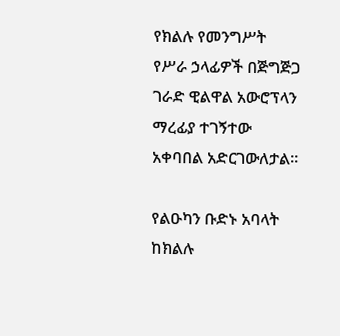የክልሉ የመንግሥት የሥራ ኃላፊዎች በጅግጅጋ ገራድ ዊልዋል አውሮፕላን ማረፊያ ተገኝተው አቀባበል አድርገውለታል።

የልዑካን ቡድኑ አባላት ከክልሉ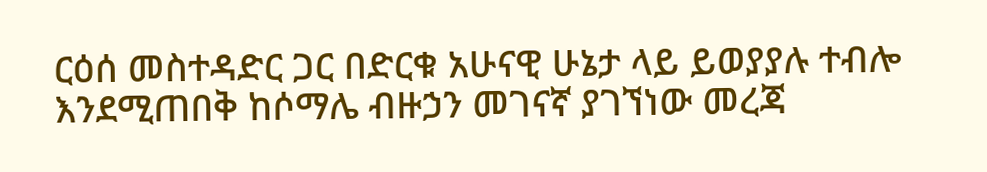ርዕሰ መስተዳድር ጋር በድርቁ አሁናዊ ሁኔታ ላይ ይወያያሉ ተብሎ እንደሚጠበቅ ከሶማሌ ብዙኃን መገናኛ ያገኘነው መረጃ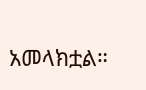አመላክቷል።